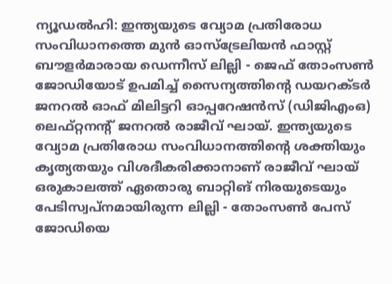ന്യൂഡൽഹി: ഇന്ത്യയുടെ വ്യോമ പ്രതിരോധ സംവിധാനത്തെ മുൻ ഓസ്ട്രേലിയൻ ഫാസ്റ്റ് ബൗളർമാരായ ഡെന്നീസ് ലില്ലി - ജെഫ് തോംസൺ ജോഡിയോട് ഉപമിച്ച് സൈന്യത്തിന്റെ ഡയറക്ടർ ജനറൽ ഓഫ് മിലിട്ടറി ഓപ്പറേഷൻസ് (ഡിജിഎംഒ) ലെഫ്റ്റനന്റ് ജനറൽ രാജീവ് ഘായ്. ഇന്ത്യയുടെ വ്യോമ പ്രതിരോധ സംവിധാനത്തിന്റെ ശക്തിയും കൃത്യതയും വിശദീകരിക്കാനാണ് രാജീവ് ഘായ് ഒരുകാലത്ത് ഏതൊരു ബാറ്റിങ് നിരയുടെയും പേടിസ്വപ്നമായിരുന്ന ലില്ലി - തോംസൺ പേസ് ജോഡിയെ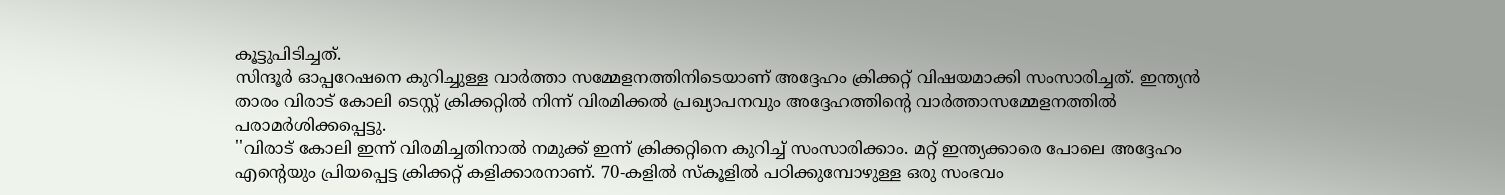കൂട്ടുപിടിച്ചത്.
സിന്ദൂർ ഓപ്പറേഷനെ കുറിച്ചുള്ള വാർത്താ സമ്മേളനത്തിനിടെയാണ് അദ്ദേഹം ക്രിക്കറ്റ് വിഷയമാക്കി സംസാരിച്ചത്. ഇന്ത്യൻ താരം വിരാട് കോലി ടെസ്റ്റ് ക്രിക്കറ്റിൽ നിന്ന് വിരമിക്കൽ പ്രഖ്യാപനവും അദ്ദേഹത്തിന്റെ വാർത്താസമ്മേളനത്തിൽ പരാമർശിക്കപ്പെട്ടു.
''വിരാട് കോലി ഇന്ന് വിരമിച്ചതിനാൽ നമുക്ക് ഇന്ന് ക്രിക്കറ്റിനെ കുറിച്ച് സംസാരിക്കാം. മറ്റ് ഇന്ത്യക്കാരെ പോലെ അദ്ദേഹം എന്റെയും പ്രിയപ്പെട്ട ക്രിക്കറ്റ് കളിക്കാരനാണ്. 70-കളിൽ സ്കൂളിൽ പഠിക്കുമ്പോഴുള്ള ഒരു സംഭവം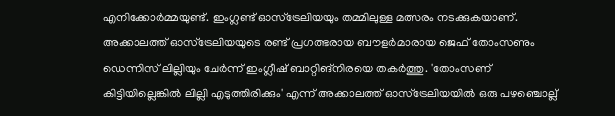എനിക്കോർമ്മയുണ്ട്. ഇംഗ്ലണ്ട് ഓസ്ട്രേലിയയും തമ്മിലുള്ള മത്സരം നടക്കുകയാണ്. അക്കാലത്ത് ഓസ്ട്രേലിയയുടെ രണ്ട് പ്രഗത്ഭരായ ബൗളർമാരായ ജെഫ് തോംസണും ഡെന്നിസ് ലില്ലിയും ചേർന്ന് ഇംഗ്ലീഷ് ബാറ്റിങ്നിരയെ തകർത്തു. 'തോംസണ് കിട്ടിയില്ലെങ്കിൽ ലില്ലി എടുത്തിരിക്കും' എന്ന് അക്കാലത്ത് ഓസ്ട്രേലിയയിൽ ഒരു പഴഞ്ചൊല്ല്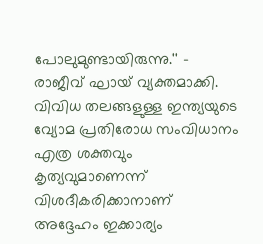പോലുമുണ്ടായിരുന്നു.'' - രാജീവ് ഘായ് വ്യക്തമാക്കി.
വിവിധ തലങ്ങളുള്ള ഇന്ത്യയുടെ വ്യോമ പ്രതിരോധ സംവിധാനം എത്ര ശക്തവും കൃത്യവുമാണെന്ന് വിശദീകരിക്കാനാണ് അദ്ദേഹം ഇക്കാര്യം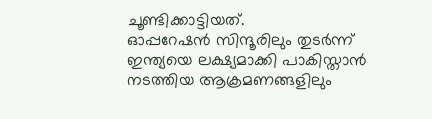ചൂണ്ടിക്കാട്ടിയത്.
ഓപ്പറേഷൻ സിന്ദൂരിലും തുടർന്ന് ഇന്ത്യയെ ലക്ഷ്യമാക്കി പാകിസ്താൻ നടത്തിയ ആക്രമണങ്ങളിലും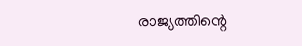രാജ്യത്തിന്റെ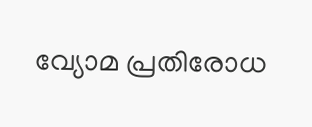വ്യോമ പ്രതിരോധ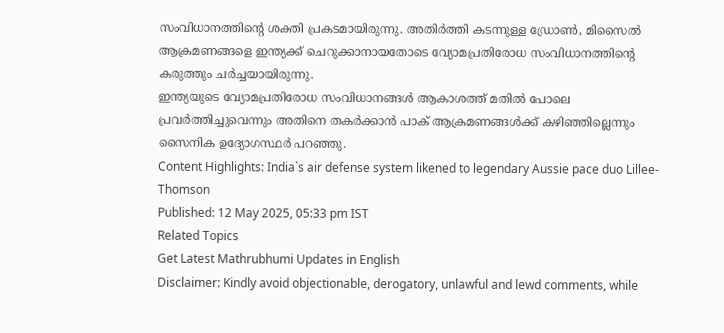സംവിധാനത്തിന്റെ ശക്തി പ്രകടമായിരുന്നു. അതിർത്തി കടന്നുള്ള ഡ്രോൺ, മിസൈൽ ആക്രമണങ്ങളെ ഇന്ത്യക്ക് ചെറുക്കാനായതോടെ വ്യോമപ്രതിരോധ സംവിധാനത്തിന്റെ കരുത്തും ചർച്ചയായിരുന്നു.
ഇന്ത്യയുടെ വ്യോമപ്രതിരോധ സംവിധാനങ്ങൾ ആകാശത്ത് മതിൽ പോലെ പ്രവർത്തിച്ചുവെന്നും അതിനെ തകർക്കാൻ പാക് ആക്രമണങ്ങൾക്ക് കഴിഞ്ഞില്ലെന്നും സൈനിക ഉദ്യോഗസ്ഥർ പറഞ്ഞു.
Content Highlights: India`s air defense system likened to legendary Aussie pace duo Lillee-Thomson
Published: 12 May 2025, 05:33 pm IST
Related Topics
Get Latest Mathrubhumi Updates in English
Disclaimer: Kindly avoid objectionable, derogatory, unlawful and lewd comments, while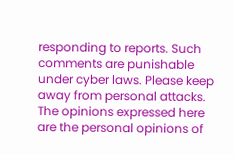responding to reports. Such comments are punishable under cyber laws. Please keep away from personal attacks. The opinions expressed here are the personal opinions of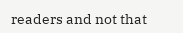readers and not that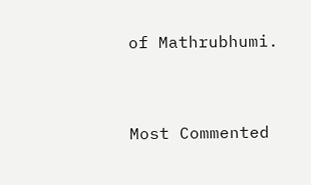of Mathrubhumi.


Most Commented